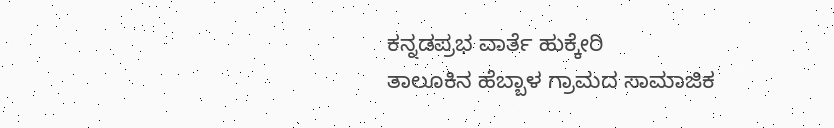ಕನ್ನಡಪ್ರಭ ವಾರ್ತೆ ಹುಕ್ಕೇರಿ
ತಾಲೂಕಿನ ಹೆಬ್ಬಾಳ ಗ್ರಾಮದ ಸಾಮಾಜಿಕ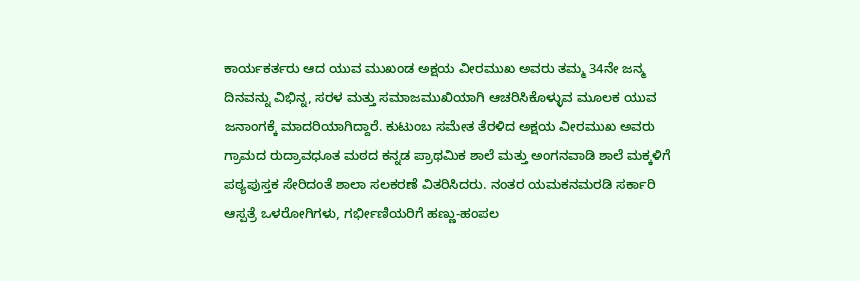ಕಾರ್ಯಕರ್ತರು ಆದ ಯುವ ಮುಖಂಡ ಅಕ್ಷಯ ವೀರಮುಖ ಅವರು ತಮ್ಮ 34ನೇ ಜನ್ಮ ದಿನವನ್ನು ವಿಭಿನ್ನ, ಸರಳ ಮತ್ತು ಸಮಾಜಮುಖಿಯಾಗಿ ಆಚರಿಸಿಕೊಳ್ಳುವ ಮೂಲಕ ಯುವ ಜನಾಂಗಕ್ಕೆ ಮಾದರಿಯಾಗಿದ್ದಾರೆ. ಕುಟುಂಬ ಸಮೇತ ತೆರಳಿದ ಅಕ್ಷಯ ವೀರಮುಖ ಅವರು ಗ್ರಾಮದ ರುದ್ರಾವಧೂತ ಮಠದ ಕನ್ನಡ ಪ್ರಾಥಮಿಕ ಶಾಲೆ ಮತ್ತು ಅಂಗನವಾಡಿ ಶಾಲೆ ಮಕ್ಕಳಿಗೆ ಪಠ್ಯಪುಸ್ತಕ ಸೇರಿದಂತೆ ಶಾಲಾ ಸಲಕರಣೆ ವಿತರಿಸಿದರು. ನಂತರ ಯಮಕನಮರಡಿ ಸರ್ಕಾರಿ ಆಸ್ಪತ್ರೆ ಒಳರೋಗಿಗಳು, ಗರ್ಭೀಣಿಯರಿಗೆ ಹಣ್ಣು-ಹಂಪಲ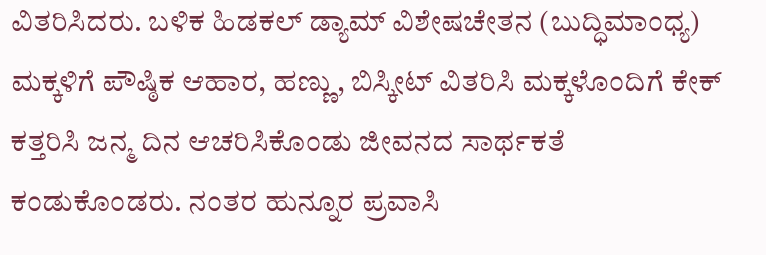ವಿತರಿಸಿದರು. ಬಳಿಕ ಹಿಡಕಲ್ ಡ್ಯಾಮ್ ವಿಶೇಷಚೇತನ (ಬುದ್ಧಿಮಾಂಧ್ಯ) ಮಕ್ಕಳಿಗೆ ಪೌಷ್ಠಿಕ ಆಹಾರ, ಹಣ್ಣು, ಬಿಸ್ಕೀಟ್ ವಿತರಿಸಿ ಮಕ್ಕಳೊಂದಿಗೆ ಕೇಕ್ ಕತ್ತರಿಸಿ ಜನ್ಮ ದಿನ ಆಚರಿಸಿಕೊಂಡು ಜೀವನದ ಸಾರ್ಥಕತೆ ಕಂಡುಕೊಂಡರು. ನಂತರ ಹುನ್ನೂರ ಪ್ರವಾಸಿ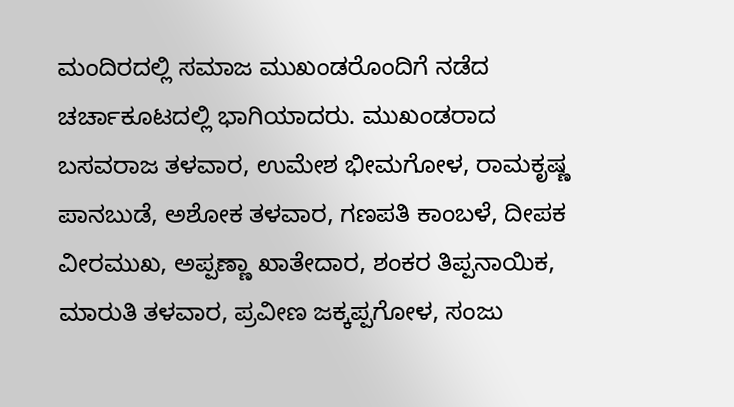ಮಂದಿರದಲ್ಲಿ ಸಮಾಜ ಮುಖಂಡರೊಂದಿಗೆ ನಡೆದ ಚರ್ಚಾಕೂಟದಲ್ಲಿ ಭಾಗಿಯಾದರು. ಮುಖಂಡರಾದ ಬಸವರಾಜ ತಳವಾರ, ಉಮೇಶ ಭೀಮಗೋಳ, ರಾಮಕೃಷ್ಣ ಪಾನಬುಡೆ, ಅಶೋಕ ತಳವಾರ, ಗಣಪತಿ ಕಾಂಬಳೆ, ದೀಪಕ ವೀರಮುಖ, ಅಪ್ಪಣ್ಣಾ ಖಾತೇದಾರ, ಶಂಕರ ತಿಪ್ಪನಾಯಿಕ, ಮಾರುತಿ ತಳವಾರ, ಪ್ರವೀಣ ಜಕ್ಕಪ್ಪಗೋಳ, ಸಂಜು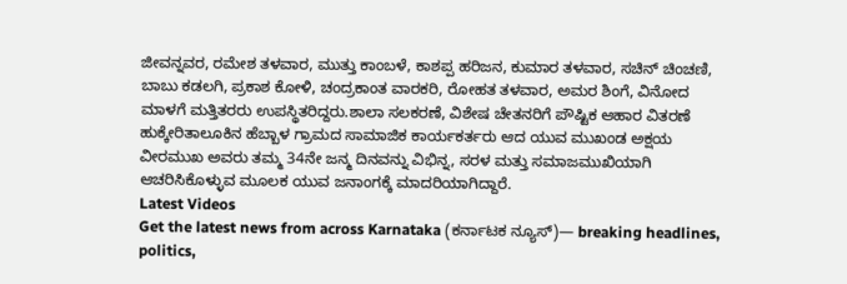ಜೀವನ್ನವರ, ರಮೇಶ ತಳವಾರ, ಮುತ್ತು ಕಾಂಬಳೆ, ಕಾಶಪ್ಪ ಹರಿಜನ, ಕುಮಾರ ತಳವಾರ, ಸಚಿನ್ ಚಿಂಚಣಿ, ಬಾಬು ಕಡಲಗಿ, ಪ್ರಕಾಶ ಕೋಳಿ, ಚಂದ್ರಕಾಂತ ವಾರಕರಿ, ರೋಹತ ತಳವಾರ, ಅಮರ ಶಿಂಗೆ, ವಿನೋದ ಮಾಳಗೆ ಮತ್ತಿತರರು ಉಪಸ್ಥಿತರಿದ್ದರು.ಶಾಲಾ ಸಲಕರಣೆ, ವಿಶೇಷ ಚೇತನರಿಗೆ ಪೌಷ್ಟಿಕ ಆಹಾರ ವಿತರಣೆ
ಹುಕ್ಕೇರಿತಾಲೂಕಿನ ಹೆಬ್ಬಾಳ ಗ್ರಾಮದ ಸಾಮಾಜಿಕ ಕಾರ್ಯಕರ್ತರು ಆದ ಯುವ ಮುಖಂಡ ಅಕ್ಷಯ ವೀರಮುಖ ಅವರು ತಮ್ಮ 34ನೇ ಜನ್ಮ ದಿನವನ್ನು ವಿಭಿನ್ನ, ಸರಳ ಮತ್ತು ಸಮಾಜಮುಖಿಯಾಗಿ ಆಚರಿಸಿಕೊಳ್ಳುವ ಮೂಲಕ ಯುವ ಜನಾಂಗಕ್ಕೆ ಮಾದರಿಯಾಗಿದ್ದಾರೆ.
Latest Videos
Get the latest news from across Karnataka (ಕರ್ನಾಟಕ ನ್ಯೂಸ್)— breaking headlines, politics,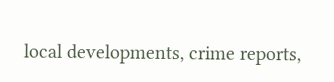local developments, crime reports,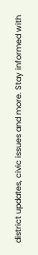district updates, civic issues and more. Stay informed with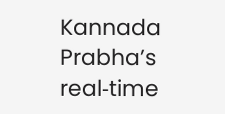Kannada Prabha’s real‑time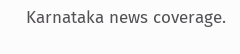Karnataka news coverage.